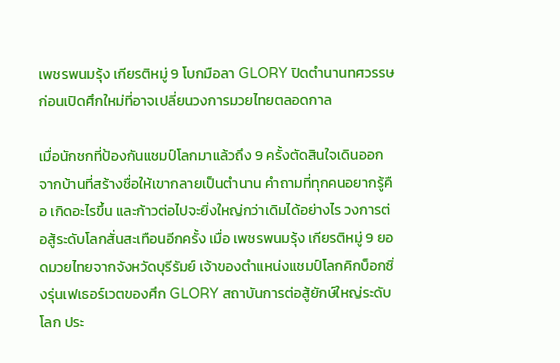เพชรพนมรุ้ง เกียรติหมู่ 9 โบกมือลา GLORY ปิดตำนานทศวรรษ ก่อนเปิดศึกใหม่ที่อาจเปลี่ยนวงการมวยไทยตลอดกาล

เมื่อนักชกที่ป้องกันแชมป์โลกมาแล้วถึง 9 ครั้งตัดสินใจเดินออกจากบ้านที่สร้างชื่อให้เขากลายเป็นตำนาน คำถามที่ทุกคนอยากรู้คือ เกิดอะไรขึ้น และก้าวต่อไปจะยิ่งใหญ่กว่าเดิมได้อย่างไร วงการต่อสู้ระดับโลกสั่นสะเทือนอีกครั้ง เมื่อ เพชรพนมรุ้ง เกียรติหมู่ 9 ยอดมวยไทยจากจังหวัดบุรีรัมย์ เจ้าของตำแหน่งแชมป์โลกคิกบ็อกซิ่งรุ่นเฟเธอร์เวตของศึก GLORY สถาบันการต่อสู้ยักษ์ใหญ่ระดับโลก ประ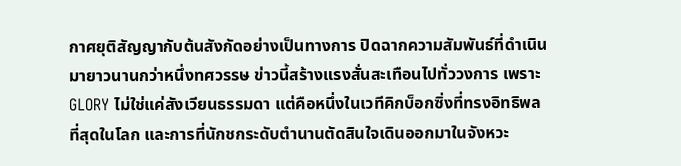กาศยุติสัญญากับต้นสังกัดอย่างเป็นทางการ ปิดฉากความสัมพันธ์ที่ดำเนินมายาวนานกว่าหนึ่งทศวรรษ ข่าวนี้สร้างแรงสั่นสะเทือนไปทั่ววงการ เพราะ GLORY ไม่ใช่แค่สังเวียนธรรมดา แต่คือหนึ่งในเวทีคิกบ็อกซิ่งที่ทรงอิทธิพลที่สุดในโลก และการที่นักชกระดับตำนานตัดสินใจเดินออกมาในจังหวะ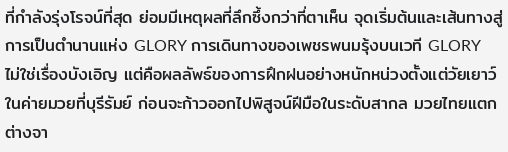ที่กำลังรุ่งโรจน์ที่สุด ย่อมมีเหตุผลที่ลึกซึ้งกว่าที่ตาเห็น จุดเริ่มต้นและเส้นทางสู่การเป็นตำนานแห่ง GLORY การเดินทางของเพชรพนมรุ้งบนเวที GLORY ไม่ใช่เรื่องบังเอิญ แต่คือผลลัพธ์ของการฝึกฝนอย่างหนักหน่วงตั้งแต่วัยเยาว์ในค่ายมวยที่บุรีรัมย์ ก่อนจะก้าวออกไปพิสูจน์ฝีมือในระดับสากล มวยไทยแตกต่างจา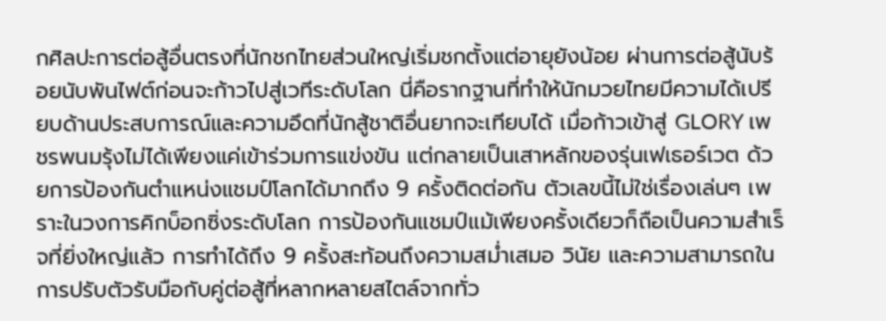กศิลปะการต่อสู้อื่นตรงที่นักชกไทยส่วนใหญ่เริ่มชกตั้งแต่อายุยังน้อย ผ่านการต่อสู้นับร้อยนับพันไฟต์ก่อนจะก้าวไปสู่เวทีระดับโลก นี่คือรากฐานที่ทำให้นักมวยไทยมีความได้เปรียบด้านประสบการณ์และความอึดที่นักสู้ชาติอื่นยากจะเทียบได้ เมื่อก้าวเข้าสู่ GLORY เพชรพนมรุ้งไม่ได้เพียงแค่เข้าร่วมการแข่งขัน แต่กลายเป็นเสาหลักของรุ่นเฟเธอร์เวต ด้วยการป้องกันตำแหน่งแชมป์โลกได้มากถึง 9 ครั้งติดต่อกัน ตัวเลขนี้ไม่ใช่เรื่องเล่นๆ เพราะในวงการคิกบ็อกซิ่งระดับโลก การป้องกันแชมป์แม้เพียงครั้งเดียวก็ถือเป็นความสำเร็จที่ยิ่งใหญ่แล้ว การทำได้ถึง 9 ครั้งสะท้อนถึงความสม่ำเสมอ วินัย และความสามารถในการปรับตัวรับมือกับคู่ต่อสู้ที่หลากหลายสไตล์จากทั่ว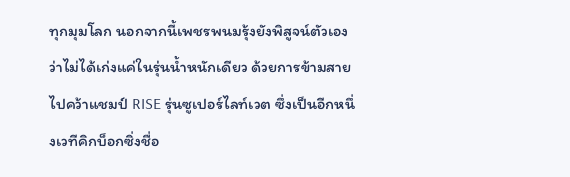ทุกมุมโลก นอกจากนี้เพชรพนมรุ้งยังพิสูจน์ตัวเองว่าไม่ได้เก่งแค่ในรุ่นน้ำหนักเดียว ด้วยการข้ามสายไปคว้าแชมป์ RISE รุ่นซูเปอร์ไลท์เวต ซึ่งเป็นอีกหนึ่งเวทีคิกบ็อกซิ่งชื่อ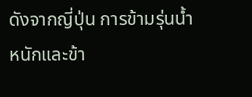ดังจากญี่ปุ่น การข้ามรุ่นน้ำหนักและข้า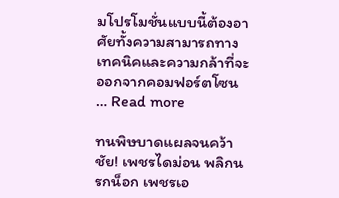มโปรโมชั่นแบบนี้ต้องอาศัยทั้งความสามารถทางเทคนิคและความกล้าที่จะออกจากคอมฟอร์ตโซน … Read more

ทนพิษบาดแผลจนคว้าชัย! เพชรไดม่อน พลิกนรกน็อก เพชรเอ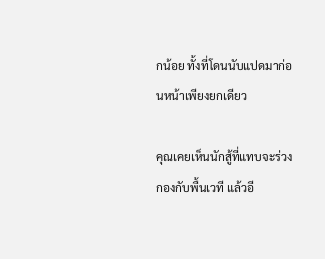กน้อย ทั้งที่โดนนับแปดมาก่อนหน้าเพียงยกเดียว

คุณเคยเห็นนักสู้ที่แทบจะร่วงกองกับพื้นเวที แล้วอี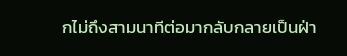กไม่ถึงสามนาทีต่อมากลับกลายเป็นฝ่า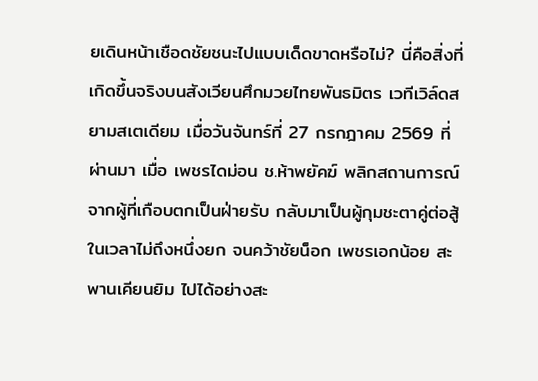ยเดินหน้าเชือดชัยชนะไปแบบเด็ดขาดหรือไม่? นี่คือสิ่งที่เกิดขึ้นจริงบนสังเวียนศึกมวยไทยพันธมิตร เวทีเวิล์ดสยามสเตเดียม เมื่อวันจันทร์ที่ 27 กรกฎาคม 2569 ที่ผ่านมา เมื่อ เพชรไดม่อน ช.ห้าพยัคฆ์ พลิกสถานการณ์จากผู้ที่เกือบตกเป็นฝ่ายรับ กลับมาเป็นผู้กุมชะตาคู่ต่อสู้ในเวลาไม่ถึงหนึ่งยก จนคว้าชัยน็อก เพชรเอกน้อย สะพานเคียนยิม ไปได้อย่างสะ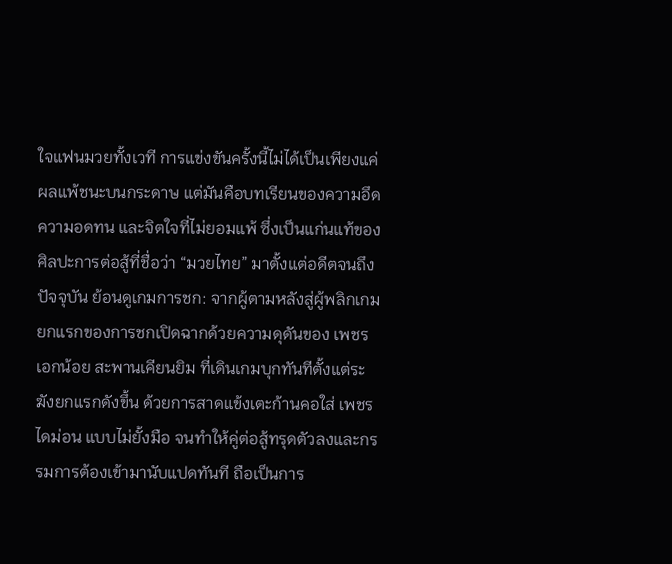ใจแฟนมวยทั้งเวที การแข่งขันครั้งนี้ไม่ได้เป็นเพียงแค่ผลแพ้ชนะบนกระดาษ แต่มันคือบทเรียนของความอึด ความอดทน และจิตใจที่ไม่ยอมแพ้ ซึ่งเป็นแก่นแท้ของศิลปะการต่อสู้ที่ชื่อว่า “มวยไทย” มาตั้งแต่อดีตจนถึงปัจจุบัน ย้อนดูเกมการชก: จากผู้ตามหลังสู่ผู้พลิกเกม ยกแรกของการชกเปิดฉากด้วยความดุดันของ เพชรเอกน้อย สะพานเคียนยิม ที่เดินเกมบุกทันทีตั้งแต่ระฆังยกแรกดังขึ้น ด้วยการสาดแข้งเตะก้านคอใส่ เพชรไดม่อน แบบไม่ยั้งมือ จนทำให้คู่ต่อสู้ทรุดตัวลงและกรรมการต้องเข้ามานับแปดทันที ถือเป็นการ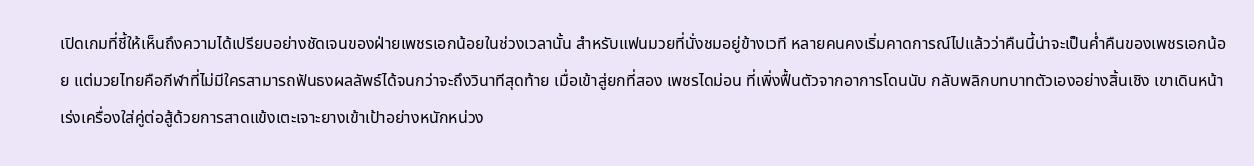เปิดเกมที่ชี้ให้เห็นถึงความได้เปรียบอย่างชัดเจนของฝ่ายเพชรเอกน้อยในช่วงเวลานั้น สำหรับแฟนมวยที่นั่งชมอยู่ข้างเวที หลายคนคงเริ่มคาดการณ์ไปแล้วว่าคืนนี้น่าจะเป็นค่ำคืนของเพชรเอกน้อย แต่มวยไทยคือกีฬาที่ไม่มีใครสามารถฟันธงผลลัพธ์ได้จนกว่าจะถึงวินาทีสุดท้าย เมื่อเข้าสู่ยกที่สอง เพชรไดม่อน ที่เพิ่งฟื้นตัวจากอาการโดนนับ กลับพลิกบทบาทตัวเองอย่างสิ้นเชิง เขาเดินหน้าเร่งเครื่องใส่คู่ต่อสู้ด้วยการสาดแข้งเตะเจาะยางเข้าเป้าอย่างหนักหน่วง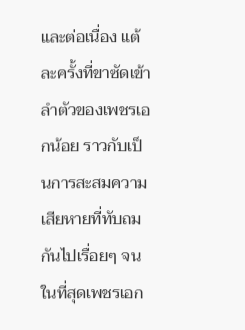และต่อเนื่อง แต้ละครั้งที่ขาซัดเข้าลำตัวของเพชรเอกน้อย ราวกับเป็นการสะสมความเสียหายที่ทับถมกันไปเรื่อยๆ จนในที่สุดเพชรเอก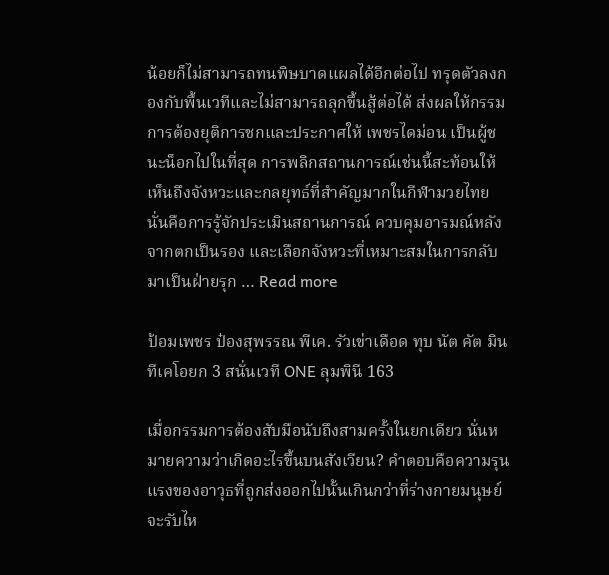น้อยก็ไม่สามารถทนพิษบาดแผลได้อีกต่อไป ทรุดตัวลงกองกับพื้นเวทีและไม่สามารถลุกขึ้นสู้ต่อได้ ส่งผลให้กรรมการต้องยุติการชกและประกาศให้ เพชรไดม่อน เป็นผู้ชนะน็อกไปในที่สุด การพลิกสถานการณ์เช่นนี้สะท้อนให้เห็นถึงจังหวะและกลยุทธ์ที่สำคัญมากในกีฬามวยไทย นั่นคือการรู้จักประเมินสถานการณ์ ควบคุมอารมณ์หลังจากตกเป็นรอง และเลือกจังหวะที่เหมาะสมในการกลับมาเป็นฝ่ายรุก … Read more

ป้อมเพชร ป๋องสุพรรณ พีเค. รัวเข่าเดือด ทุบ นัต คัต มิน ทีเคโอยก 3 สนั่นเวที ONE ลุมพินี 163

เมื่อกรรมการต้องสับมือนับถึงสามครั้งในยกเดียว นั่นหมายความว่าเกิดอะไรขึ้นบนสังเวียน? คำตอบคือความรุนแรงของอาวุธที่ถูกส่งออกไปนั้นเกินกว่าที่ร่างกายมนุษย์จะรับไห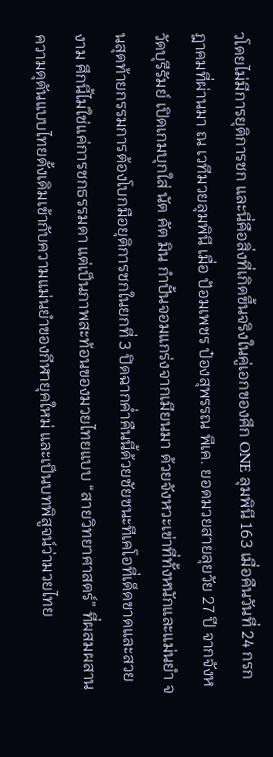วโดยไม่มีการยุติการชก และนี่คือสิ่งที่เกิดขึ้นจริงในคู่เอกของศึก ONE ลุมพินี 163 เมื่อคืนวันที่ 24 กรกฎาคมที่ผ่านมา ณ เวทีมวยลุมพินี เมื่อ ป้อมเพชร ป๋องสุพรรณ พีเค. ยอดมวยสายลุยวัย 27 ปี จากจังหวัดบุรีรัมย์ เปิดเกมบุกใส่ นัต คัต มิน กำปั้นจอมแกร่งจากเมียนมา ด้วยจังหวะเข่าที่ทั้งหนักและแม่นยำ จนสุดท้ายกรรมการต้องโบกมือยุติการชกในยกที่ 3 ปิดฉากค่ำคืนนี้ด้วยชัยชนะทีเคโอที่เด็ดขาดและสวยงาม ศึกนี้ไม่ใช่แค่การชกธรรมดา แต่เป็นภาพสะท้อนของมวยไทยแบบ “สายวิทยาศาสตร์” ที่ผสมผสานความดุดันแบบไทยดั้งเดิมเข้ากับความแม่นยำของกีฬายุคใหม่ และเป็นบทพิสูจน์ว่ามวยไทย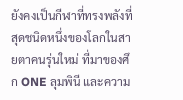ยังคงเป็นกีฬาที่ทรงพลังที่สุดชนิดหนึ่งของโลกในสายตาคนรุ่นใหม่ ที่มาของศึก ONE ลุมพินี และความ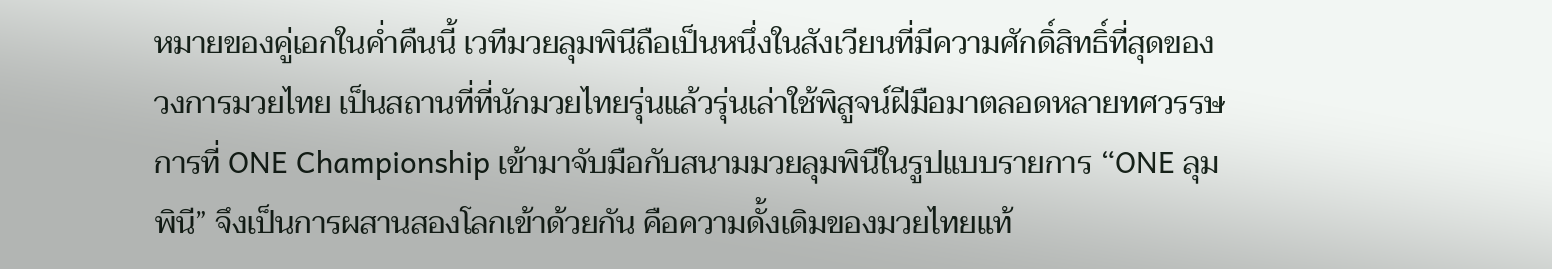หมายของคู่เอกในค่ำคืนนี้ เวทีมวยลุมพินีถือเป็นหนึ่งในสังเวียนที่มีความศักดิ์สิทธิ์ที่สุดของวงการมวยไทย เป็นสถานที่ที่นักมวยไทยรุ่นแล้วรุ่นเล่าใช้พิสูจน์ฝีมือมาตลอดหลายทศวรรษ การที่ ONE Championship เข้ามาจับมือกับสนามมวยลุมพินีในรูปแบบรายการ “ONE ลุมพินี” จึงเป็นการผสานสองโลกเข้าด้วยกัน คือความดั้งเดิมของมวยไทยแท้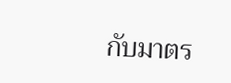กับมาตร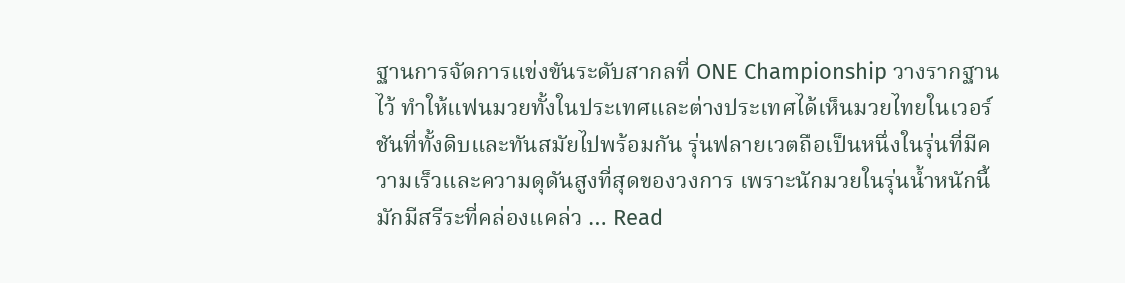ฐานการจัดการแข่งขันระดับสากลที่ ONE Championship วางรากฐานไว้ ทำให้แฟนมวยทั้งในประเทศและต่างประเทศได้เห็นมวยไทยในเวอร์ชันที่ทั้งดิบและทันสมัยไปพร้อมกัน รุ่นฟลายเวตถือเป็นหนึ่งในรุ่นที่มีความเร็วและความดุดันสูงที่สุดของวงการ เพราะนักมวยในรุ่นน้ำหนักนี้มักมีสรีระที่คล่องแคล่ว … Read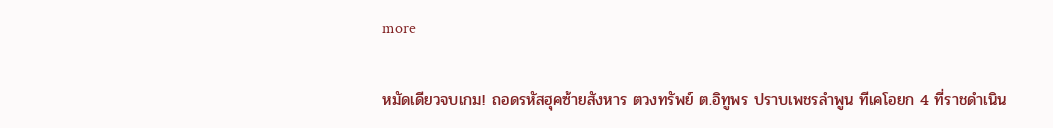more

หมัดเดียวจบเกม! ถอดรหัสฮุคซ้ายสังหาร ตวงทรัพย์ ต.อิทูพร ปราบเพชรลำพูน ทีเคโอยก 4 ที่ราชดำเนิน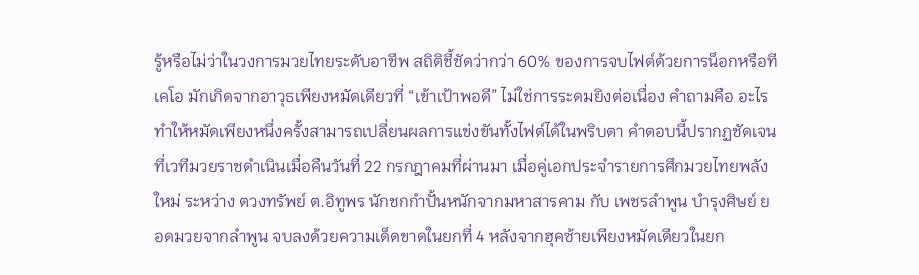รู้หรือไม่ว่าในวงการมวยไทยระดับอาชีพ สถิติชี้ชัดว่ากว่า 60% ของการจบไฟต์ด้วยการน็อกหรือทีเคโอ มักเกิดจากอาวุธเพียงหมัดเดียวที่ “เข้าเป้าพอดี” ไม่ใช่การระดมยิงต่อเนื่อง คำถามคือ อะไรทำให้หมัดเพียงหนึ่งครั้งสามารถเปลี่ยนผลการแข่งขันทั้งไฟต์ได้ในพริบตา คำตอบนี้ปรากฏชัดเจนที่เวทีมวยราชดำเนินเมื่อคืนวันที่ 22 กรกฎาคมที่ผ่านมา เมื่อคู่เอกประจำรายการศึกมวยไทยพลังใหม่ ระหว่าง ตวงทรัพย์ ต.อิทูพร นักชกกำปั้นหนักจากมหาสารคาม กับ เพชรลำพูน บำรุงศิษย์ ยอดมวยจากลำพูน จบลงด้วยความเด็ดขาดในยกที่ 4 หลังจากฮุคซ้ายเพียงหมัดเดียวในยก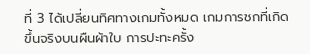ที่ 3 ได้เปลี่ยนทิศทางเกมทั้งหมด เกมการชกที่เกิดขึ้นจริงบนผืนผ้าใบ การปะทะครั้ง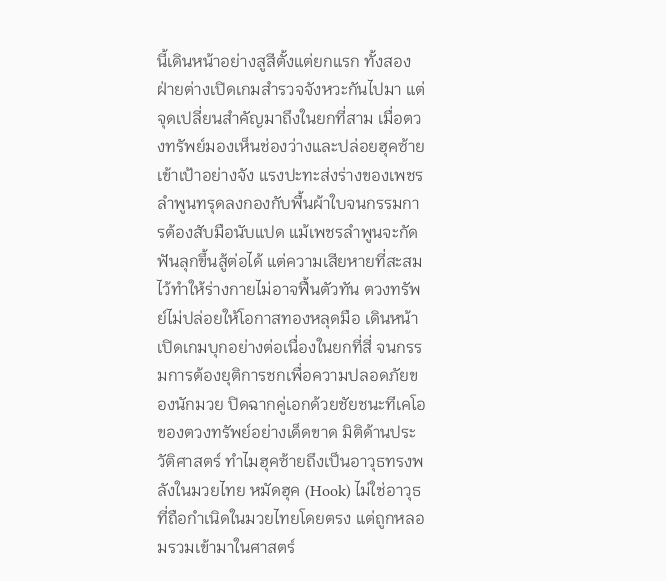นี้เดินหน้าอย่างสูสีตั้งแต่ยกแรก ทั้งสองฝ่ายต่างเปิดเกมสำรวจจังหวะกันไปมา แต่จุดเปลี่ยนสำคัญมาถึงในยกที่สาม เมื่อตวงทรัพย์มองเห็นช่องว่างและปล่อยฮุคซ้ายเข้าเป้าอย่างจัง แรงปะทะส่งร่างของเพชรลำพูนทรุดลงกองกับพื้นผ้าใบจนกรรมการต้องสับมือนับแปด แม้เพชรลำพูนจะกัดฟันลุกขึ้นสู้ต่อได้ แต่ความเสียหายที่สะสมไว้ทำให้ร่างกายไม่อาจฟื้นตัวทัน ตวงทรัพย์ไม่ปล่อยให้โอกาสทองหลุดมือ เดินหน้าเปิดเกมบุกอย่างต่อเนื่องในยกที่สี่ จนกรรมการต้องยุติการชกเพื่อความปลอดภัยของนักมวย ปิดฉากคู่เอกด้วยชัยชนะทีเคโอของตวงทรัพย์อย่างเด็ดขาด มิติด้านประวัติศาสตร์ ทำไมฮุคซ้ายถึงเป็นอาวุธทรงพลังในมวยไทย หมัดฮุค (Hook) ไม่ใช่อาวุธที่ถือกำเนิดในมวยไทยโดยตรง แต่ถูกหลอมรวมเข้ามาในศาสตร์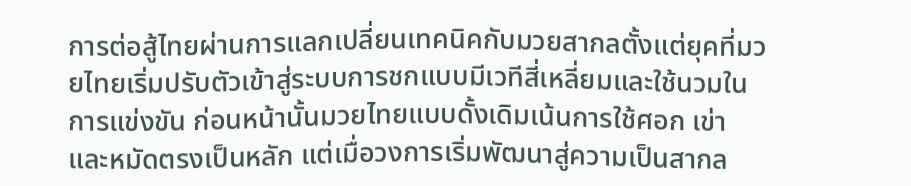การต่อสู้ไทยผ่านการแลกเปลี่ยนเทคนิคกับมวยสากลตั้งแต่ยุคที่มวยไทยเริ่มปรับตัวเข้าสู่ระบบการชกแบบมีเวทีสี่เหลี่ยมและใช้นวมในการแข่งขัน ก่อนหน้านั้นมวยไทยแบบดั้งเดิมเน้นการใช้ศอก เข่า และหมัดตรงเป็นหลัก แต่เมื่อวงการเริ่มพัฒนาสู่ความเป็นสากล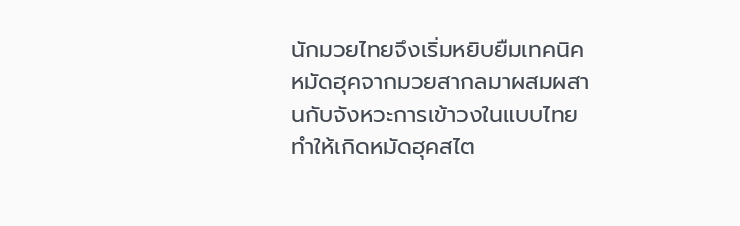นักมวยไทยจึงเริ่มหยิบยืมเทคนิคหมัดฮุคจากมวยสากลมาผสมผสานกับจังหวะการเข้าวงในแบบไทย ทำให้เกิดหมัดฮุคสไต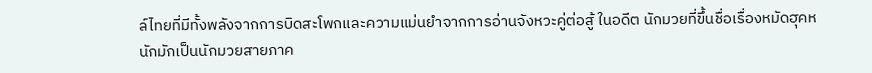ล์ไทยที่มีทั้งพลังจากการบิดสะโพกและความแม่นยำจากการอ่านจังหวะคู่ต่อสู้ ในอดีต นักมวยที่ขึ้นชื่อเรื่องหมัดฮุคหนักมักเป็นนักมวยสายภาค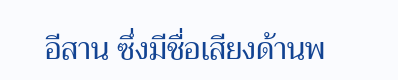อีสาน ซึ่งมีชื่อเสียงด้านพ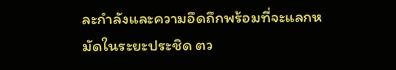ละกำลังและความอึดถึกพร้อมที่จะแลกหมัดในระยะประชิด ตว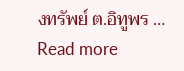งทรัพย์ ต.อิทูพร … Read more